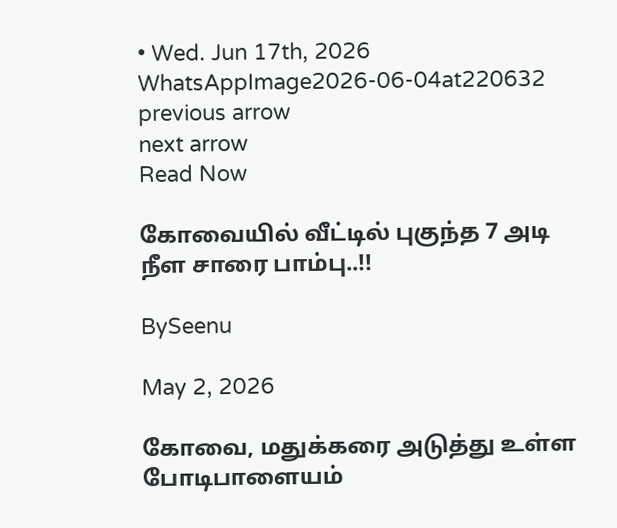• Wed. Jun 17th, 2026
WhatsAppImage2026-06-04at220632
previous arrow
next arrow
Read Now

கோவையில் வீட்டில் புகுந்த 7 அடி நீள சாரை பாம்பு..!!

BySeenu

May 2, 2026

கோவை, மதுக்கரை அடுத்து உள்ள போடிபாளையம்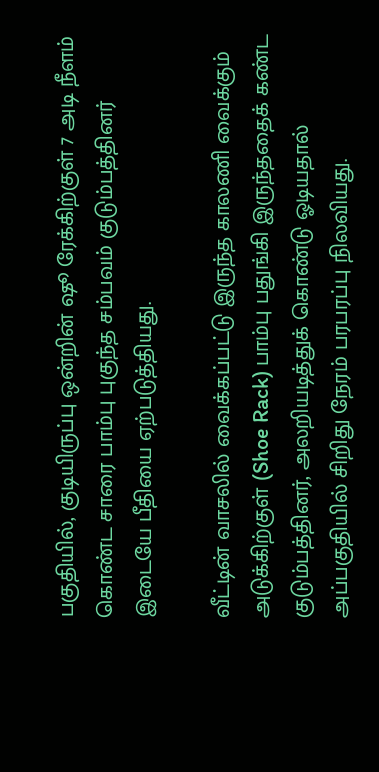பகுதியில், குடியிருப்பு ஒன்றின் ஷூ ரேக்கிற்குள் 7 அடி நீளம் கொண்ட சாரை பாம்பு புகுந்த சம்பவம் குடும்பத்தினர் இடையே பீதியை ஏற்படுத்தியது.

வீட்டின் வாசலில் வைக்கப்பட்டு இருந்த காலணி வைக்கும் அடுக்கிற்குள் (Shoe Rack) பாம்பு பதுங்கி இருந்ததைக் கண்ட குடும்பத்தினர், அலறியடித்துக் கொண்டு ஓடியதால் அப்பகுதியில் சிறிது நேரம் பரபரப்பு நிலவியது.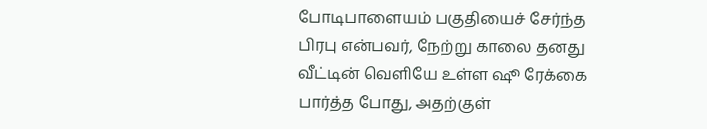போடிபாளையம் பகுதியைச் சேர்ந்த பிரபு என்பவர், நேற்று காலை தனது வீட்டின் வெளியே உள்ள ஷூ ரேக்கை பார்த்த போது, அதற்குள்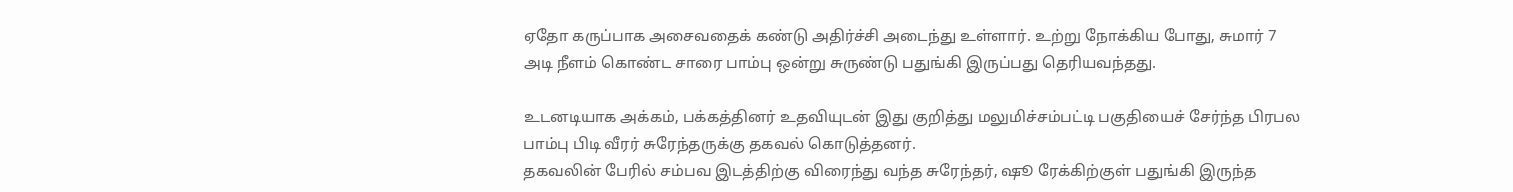ஏதோ கருப்பாக அசைவதைக் கண்டு அதிர்ச்சி அடைந்து உள்ளார். உற்று நோக்கிய போது, சுமார் 7 அடி நீளம் கொண்ட சாரை பாம்பு ஒன்று சுருண்டு பதுங்கி இருப்பது தெரியவந்தது.

உடனடியாக அக்கம், பக்கத்தினர் உதவியுடன் இது குறித்து மலுமிச்சம்பட்டி பகுதியைச் சேர்ந்த பிரபல பாம்பு பிடி வீரர் சுரேந்தருக்கு தகவல் கொடுத்தனர்.
தகவலின் பேரில் சம்பவ இடத்திற்கு விரைந்து வந்த சுரேந்தர், ஷூ ரேக்கிற்குள் பதுங்கி இருந்த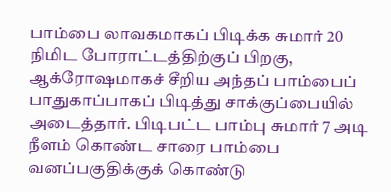பாம்பை லாவகமாகப் பிடிக்க சுமார் 20 நிமிட போராட்டத்திற்குப் பிறகு, ஆக்ரோஷமாகச் சீறிய அந்தப் பாம்பைப் பாதுகாப்பாகப் பிடித்து சாக்குப்பையில் அடைத்தார். பிடிபட்ட பாம்பு சுமார் 7 அடி நீளம் கொண்ட சாரை பாம்பை வனப்பகுதிக்குக் கொண்டு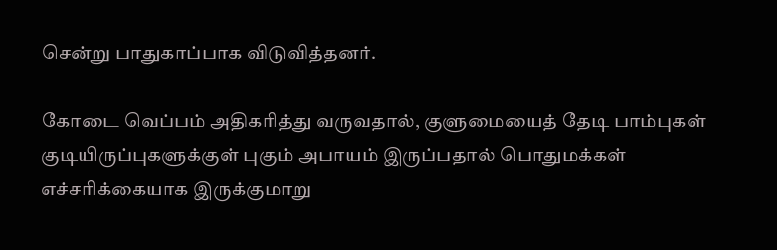சென்று பாதுகாப்பாக விடுவித்தனர்.

கோடை வெப்பம் அதிகரித்து வருவதால், குளுமையைத் தேடி பாம்புகள் குடியிருப்புகளுக்குள் புகும் அபாயம் இருப்பதால் பொதுமக்கள் எச்சரிக்கையாக இருக்குமாறு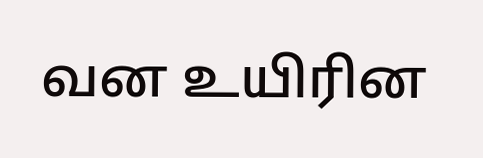வன உயிரின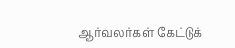ஆர்வலர்கள் கேட்டுக்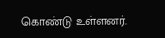கொண்டு உள்ளனர்.